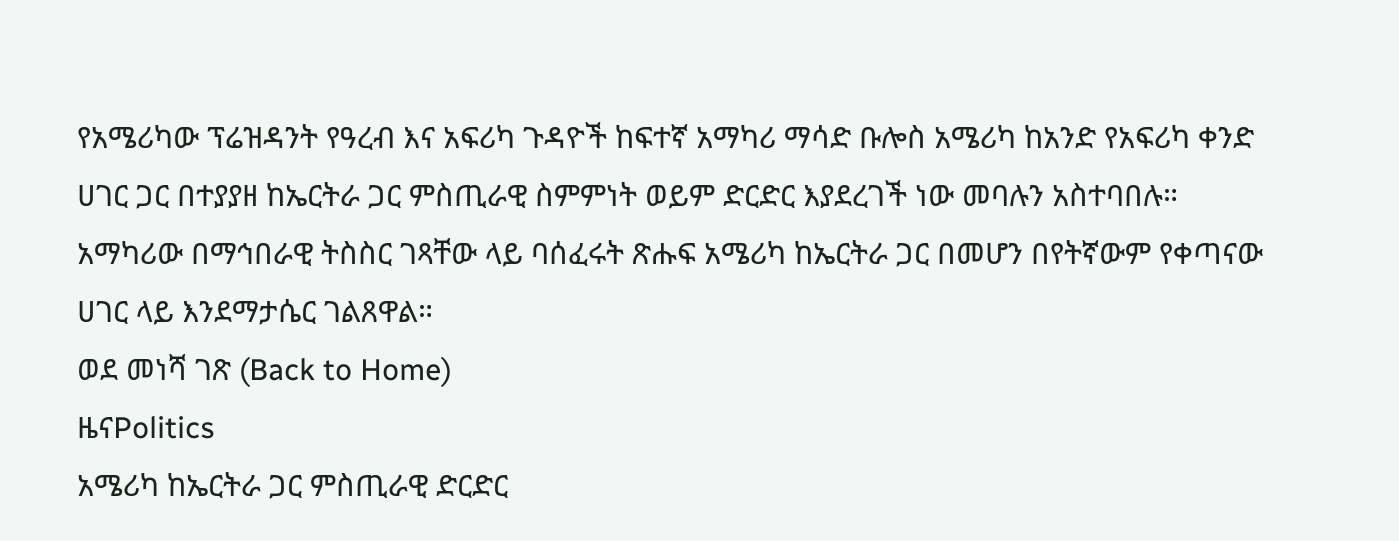የአሜሪካው ፕሬዝዳንት የዓረብ እና አፍሪካ ጉዳዮች ከፍተኛ አማካሪ ማሳድ ቡሎስ አሜሪካ ከአንድ የአፍሪካ ቀንድ ሀገር ጋር በተያያዘ ከኤርትራ ጋር ምስጢራዊ ስምምነት ወይም ድርድር እያደረገች ነው መባሉን አስተባበሉ። አማካሪው በማኅበራዊ ትስስር ገጻቸው ላይ ባሰፈሩት ጽሑፍ አሜሪካ ከኤርትራ ጋር በመሆን በየትኛውም የቀጣናው ሀገር ላይ እንደማታሴር ገልጸዋል።
ወደ መነሻ ገጽ (Back to Home)
ዜናPolitics
አሜሪካ ከኤርትራ ጋር ምስጢራዊ ድርድር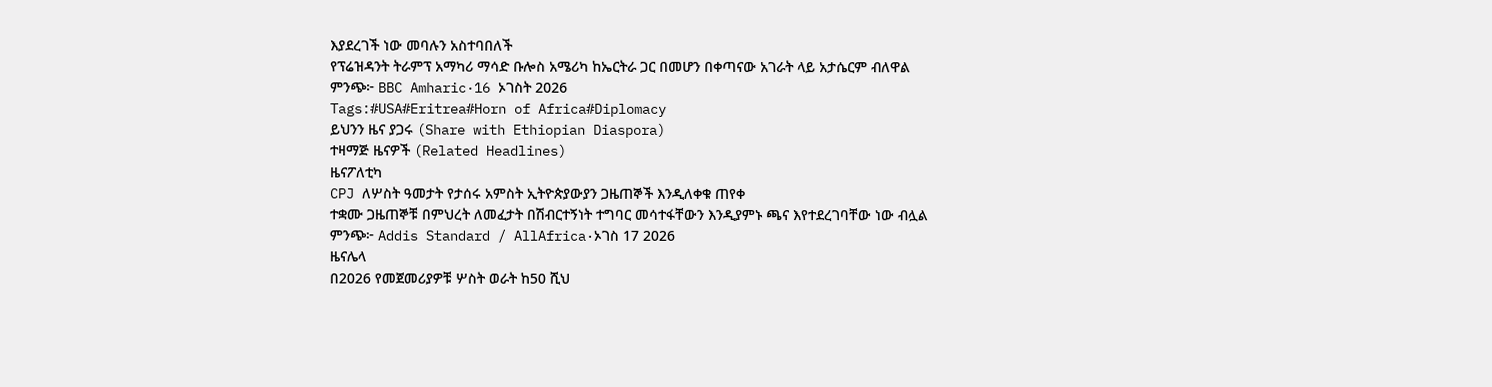እያደረገች ነው መባሉን አስተባበለች
የፕሬዝዳንት ትራምፕ አማካሪ ማሳድ ቡሎስ አሜሪካ ከኤርትራ ጋር በመሆን በቀጣናው አገራት ላይ አታሴርም ብለዋል
ምንጭ፦ BBC Amharic·16 ኦገስት 2026
Tags:#USA#Eritrea#Horn of Africa#Diplomacy
ይህንን ዜና ያጋሩ (Share with Ethiopian Diaspora)
ተዛማጅ ዜናዎች (Related Headlines)
ዜናፖለቲካ
CPJ ለሦስት ዓመታት የታሰሩ አምስት ኢትዮጵያውያን ጋዜጠኞች እንዲለቀቁ ጠየቀ
ተቋሙ ጋዜጠኞቹ በምህረት ለመፈታት በሽብርተኝነት ተግባር መሳተፋቸውን እንዲያምኑ ጫና እየተደረገባቸው ነው ብሏል
ምንጭ፦ Addis Standard / AllAfrica·ኦገስ 17 2026
ዜናሌላ
በ2026 የመጀመሪያዎቹ ሦስት ወራት ከ50 ሺህ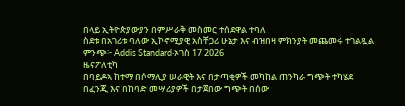በላይ ኢትዮጵያውያን በምሥራቅ መስመር ተሰደዋል ተባለ
ስደቱ በአገሪቱ ባለው ኢኮኖሚያዊ አስቸጋሪ ሁኔታ እና ብዝበዛ ምክንያት መጨመሩ ተገልጿል
ምንጭ፦ Addis Standard·ኦገስ 17 2026
ዜናፖለቲካ
በባይዶኣ ከተማ በሶማሊያ ሠራዊት እና በታጣቂዎች መካከል ጠንካራ ግጭት ተካሄደ
በፈንጂ እና በከባድ መሣሪያዎች በታጀበው ግጭት በሰው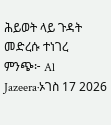ሕይወት ላይ ጉዳት መድረሱ ተነገረ
ምንጭ፦ Al Jazeera·ኦገስ 17 2026